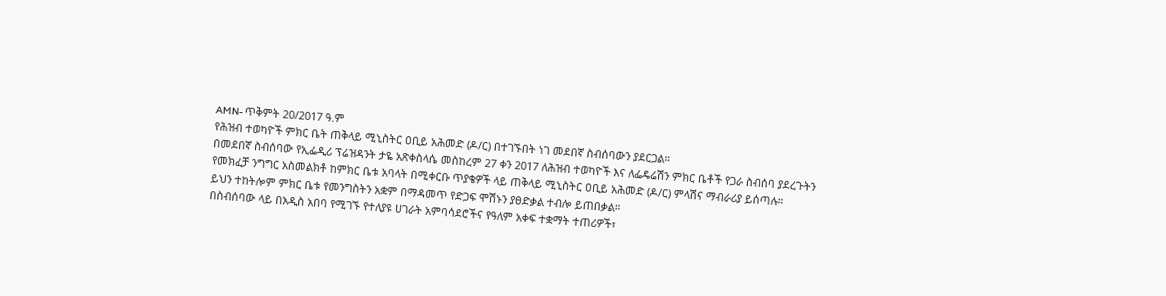AMN- ጥቅምት 20/2017 ዓ.ም
የሕዝብ ተወካዮች ምክር ቤት ጠቅላይ ሚኒስትር ዐቢይ አሕመድ (ዶ/ር) በተገኙበት ነገ መደበኛ ስብሰባውን ያደርጋል።
በመደበኛ ስብሰባው የኢፌዲሪ ፕሬዝዳንት ታዬ አጽቀስላሴ መስከረም 27 ቀን 2017 ለሕዝብ ተወካዮች እና ለፌዴሬሽን ምክር ቤቶች የጋራ ስብሰባ ያደረጉትን የመክፈቻ ንግግር አስመልክቶ ከምክር ቤቱ አባላት በሚቀርቡ ጥያቄዎች ላይ ጠቅላይ ሚኒስትር ዐቢይ አሕመድ (ዶ/ር) ምላሽና ማብራሪያ ይሰጣሉ።
ይህን ተከትሎም ምክር ቤቱ የመንግስትን አቋም በማዳመጥ የድጋፍ ሞሽኑን ያፀድቃል ተብሎ ይጠበቃል።
በስብሰባው ላይ በአዲስ አበባ የሚገኙ የተለያዩ ሀገራት አምባሳደሮችና የዓለም አቀፍ ተቋማት ተጠሪዎች፣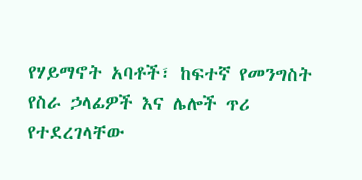የሃይማኖት አባቶች፣ ከፍተኛ የመንግስት የስራ ኃላፊዎች እና ሌሎች ጥሪ የተደረገላቸው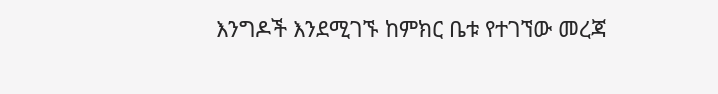እንግዶች እንደሚገኙ ከምክር ቤቱ የተገኘው መረጃ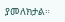ያመለክታል።